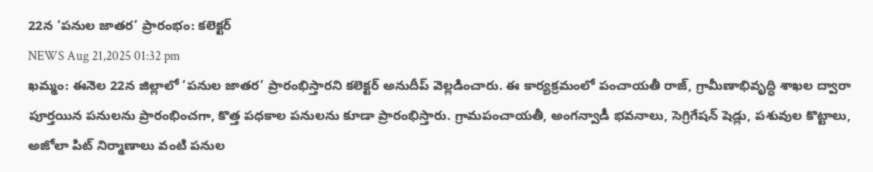22న ‘పనుల జాతర’ ప్రారంభం: కలెక్టర్
NEWS Aug 21,2025 01:32 pm
ఖమ్మం: ఈనెల 22న జిల్లాలో ‘పనుల జాతర’ ప్రారంభిస్తారని కలెక్టర్ అనుదీప్ వెల్లడించారు. ఈ కార్యక్రమంలో పంచాయతీ రాజ్, గ్రామీణాభివృద్ధి శాఖల ద్వారా పూర్తయిన పనులను ప్రారంభించగా, కొత్త పధకాల పనులను కూడా ప్రారంభిస్తారు. గ్రామపంచాయతీ, అంగన్వాడీ భవనాలు, సెగ్రిగేషన్ షెడ్లు, పశువుల కొట్టాలు, అజోలా పిట్ నిర్మాణాలు వంటి పనుల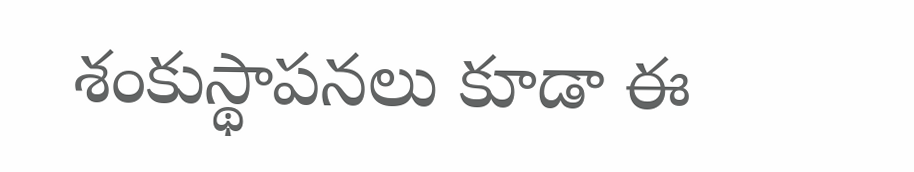శంకుస్థాపనలు కూడా ఈ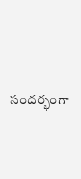సందర్భంగా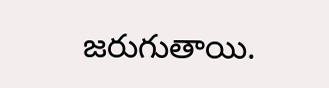జరుగుతాయి.